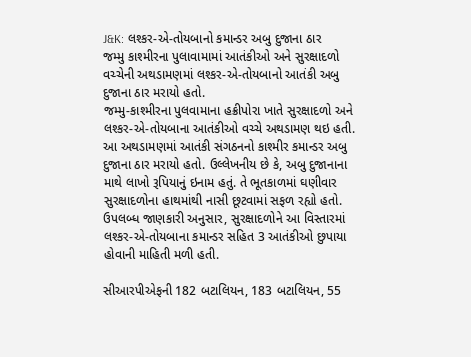J&K: લશ્કર-એ-તોયબાનો કમાન્ડર અબુ દુજાના ઠાર
જમ્મુ કાશ્મીરના પુલાવામામાં આતંકીઓ અને સુરક્ષાદળો વચ્ચેની અથડામણમાં લશ્કર-એ-તોયબાનો આતંકી અબુ દુજાના ઠાર મરાયો હતો.
જમ્મુ-કાશ્મીરના પુલવામાના હક્રીપોરા ખાતે સુરક્ષાદળો અને લશ્કર-એ-તોયબાના આતંકીઓ વચ્ચે અથડામણ થઇ હતી. આ અથડામણમાં આતંકી સંગઠનનો કાશ્મીર કમાન્ડર અબુ દુજાના ઠાર મરાયો હતો. ઉલ્લેખનીય છે કે, અબુ દુજાનાના માથે લાખો રૂપિયાનું ઇનામ હતું. તે ભૂતકાળમાં ઘણીવાર સુરક્ષાદળોના હાથમાંથી નાસી છૂટવામાં સફળ રહ્યો હતો. ઉપલબ્ધ જાણકારી અનુસાર, સુરક્ષાદળોને આ વિસ્તારમાં લશ્કર-એ-તોયબાના કમાન્ડર સહિત 3 આતંકીઓ છુપાયા હોવાની માહિતી મળી હતી.

સીઆરપીએફની 182 બટાલિયન, 183 બટાલિયન, 55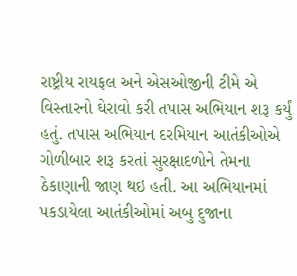રાષ્ટ્રીય રાયફલ અને એસઓજીની ટીમે એ વિસ્તારનો ઘેરાવો કરી તપાસ અભિયાન શરૂ કર્યું હતું. તપાસ અભિયાન દરમિયાન આતંકીઓએ ગોળીબાર શરૂ કરતાં સુરક્ષાદળોને તેમના ઠેકાણાની જાણ થઇ હતી. આ અભિયાનમાં પકડાયેલા આતંકીઓમાં અબુ દુજાના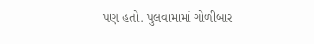પણ હતો. પુલવામામાં ગોળીબાર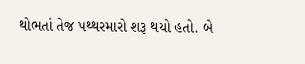થોભતાં તેજ પથ્થરમારો શરૂ થયો હતો. બે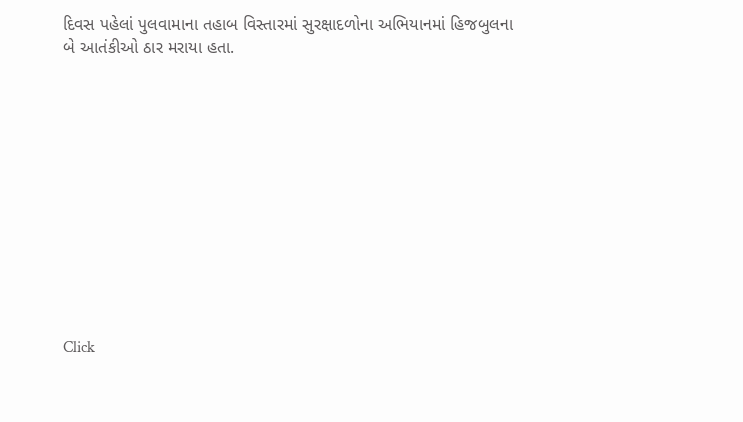દિવસ પહેલાં પુલવામાના તહાબ વિસ્તારમાં સુરક્ષાદળોના અભિયાનમાં હિજબુલના બે આતંકીઓ ઠાર મરાયા હતા.












Click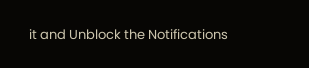it and Unblock the Notifications